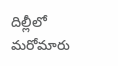దిల్లీలో మరోమారు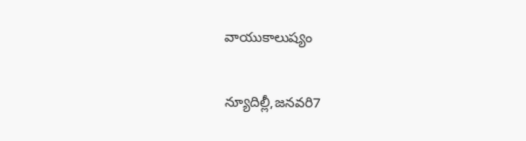వాయుకాలుష్యం

న్యూదిల్లీ,జనవరి7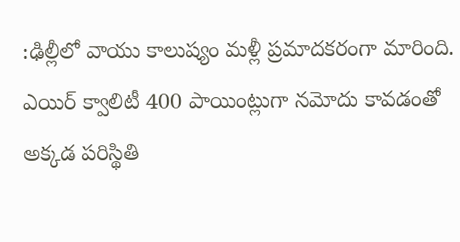:ఢిల్లీలో వాయు కాలుష్యం మళ్లీ ప్రమాదకరంగా మారింది. ఎయిర్ క్వాలిటీ 400 పాయింట్లుగా నమోదు కావడంతో అక్కడ పరిస్థితి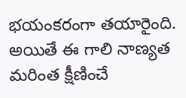భయంకరంగా తయారైంది. అయితే ఈ గాలి నాణ్యత మరింత క్షీణించే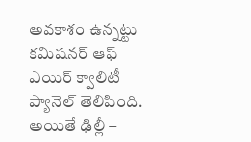అవకాశం ఉన్నట్టు కమిషనర్ ఆఫ్ ఎయిర్ క్వాలిటీ ప్యానెల్ తెలిపింది. అయితే ఢిల్లీ –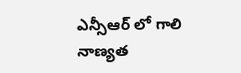ఎన్సీఆర్ లో గాలి నాణ్యత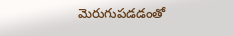మెరుగుపడడంతో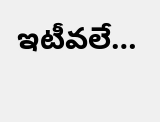ఇటీవలే…